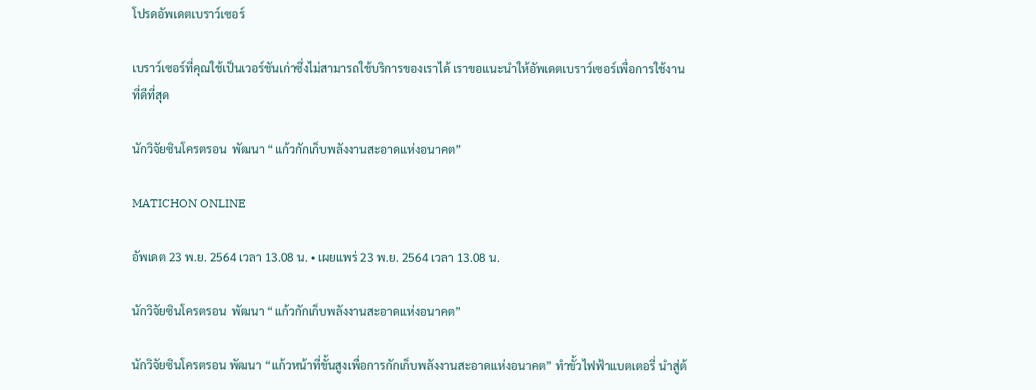โปรดอัพเดตเบราว์เซอร์

เบราว์เซอร์ที่คุณใช้เป็นเวอร์ชันเก่าซึ่งไม่สามารถใช้บริการของเราได้ เราขอแนะนำให้อัพเดตเบราว์เซอร์เพื่อการใช้งานที่ดีที่สุด

นักวิจัยซินโครตรอน  พัฒนา “แก้วกักเก็บพลังงานสะอาดแห่งอนาคต”

MATICHON ONLINE

อัพเดต 23 พ.ย. 2564 เวลา 13.08 น. • เผยแพร่ 23 พ.ย. 2564 เวลา 13.08 น.

นักวิจัยซินโครตรอน  พัฒนา “แก้วกักเก็บพลังงานสะอาดแห่งอนาคต”

นักวิจัยซินโครตรอน พัฒนา “แก้วหน้าที่ขั้นสูงเพื่อการกักเก็บพลังงานสะอาดแห่งอนาคต” ทำขั้วไฟฟ้าแบตเตอรี่ นำสู่ต้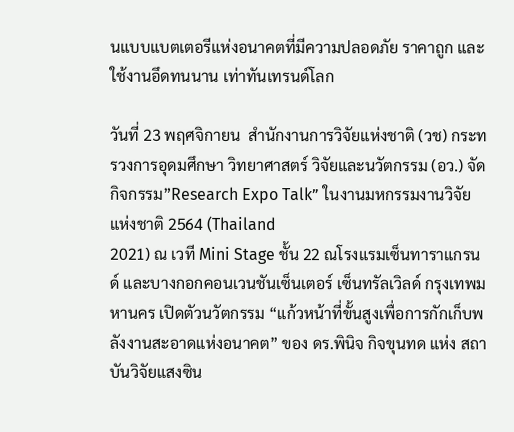นแบบแบตเตอรีแห่งอนาคตที่มีความปลอดภัย ราคาถูก และใช้งานอึดทนนาน เท่าทันเทรนด์โลก

วันที่ 23 พฤศจิกายน  สำนักงานการวิจัยแห่งชาติ (วช) กระทรวงการอุดมศึกษา วิทยาศาสตร์ วิจัยและนวัตกรรม (อว.) จัดกิจกรรม”Research Expo Talk” ในงานมหกรรมงานวิจัยแห่งชาติ 2564 (Thailand
2021) ณ เวที Mini Stage ชั้น 22 ณโรงแรมเซ็นทาราแกรนด์ และบางกอกคอนเวนชันเซ็นเตอร์ เซ็นทรัลเวิลด์ กรุงเทพมหานคร เปิดตัวนวัตกรรม “แก้วหน้าที่ขั้นสูงเพื่อการกักเก็บพลังงานสะอาดแห่งอนาคต” ของ ดร.พินิจ กิจขุนทด แห่ง สถาบันวิจัยแสงซิน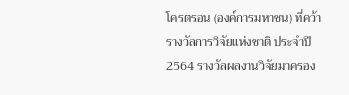โครตรอน (องค์การมหาชน) ที่คว้ารางวัลการวิจัยแห่งชาติ ประจำปี 2564 รางวัลผลงานวิจัยมาครอง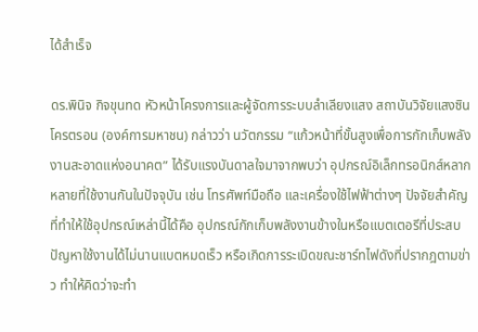ได้สำเร็จ

ดร.พินิจ กิจขุนทด หัวหน้าโครงการและผู้จัดการระบบลำเลียงแสง สถาบันวิจัยแสงซินโครตรอน (องค์การมหาชน) กล่าวว่า นวัตกรรม “แก้วหน้าที่ขั้นสูงเพื่อการกักเก็บพลังงานสะอาดแห่งอนาคต” ได้รับแรงบันดาลใจมาจากพบว่า อุปกรณ์อิเล็กทรอนิกส์หลากหลายที่ใช้งานกันในปัจจุบัน เช่น โทรศัพท์มือถือ และเครื่องใช้ไฟฟ้าต่างๆ ปัจจัยสำคัญที่ทำให้ใช้อุปกรณ์เหล่านี้ได้คือ อุปกรณ์กักเก็บพลังงานข้างในหรือแบตเตอรีที่ประสบปัญหาใช้งานได้ไม่นานแบตหมดเร็ว หรือเกิดการระเบิดขณะชาร์ทไฟดังที่ปรากฎตามข่าว ทำให้คิดว่าจะทำ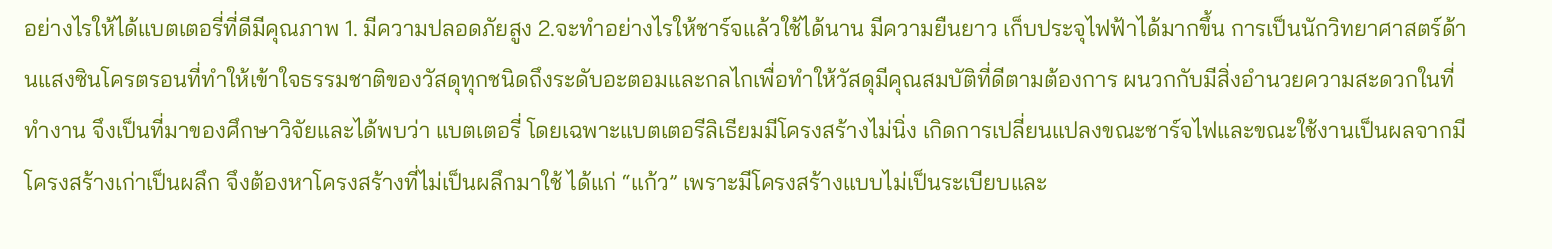อย่างไรให้ได้แบตเตอรี่ที่ดีมีคุณภาพ 1. มีความปลอดภัยสูง 2.จะทำอย่างไรให้ชาร์จแล้วใช้ได้นาน มีความยืนยาว เก็บประจุไฟฟ้าได้มากขึ้น การเป็นนักวิทยาศาสตร์ด้านแสงซินโครตรอนที่ทำให้เข้าใจธรรมชาติของวัสดุทุกชนิดถึงระดับอะตอมและกลไกเพื่อทำให้วัสดุมีคุณสมบัติที่ดีตามต้องการ ผนวกกับมีสิ่งอำนวยความสะดวกในที่ทำงาน จึงเป็นที่มาของศึกษาวิจัยและได้พบว่า แบตเตอรี่ โดยเฉพาะแบตเตอรีลิเธียมมีโครงสร้างไม่นิ่ง เกิดการเปลี่ยนแปลงขณะชาร์จไฟและขณะใช้งานเป็นผลจากมีโครงสร้างเก่าเป็นผลึก จึงต้องหาโครงสร้างที่ไม่เป็นผลึกมาใช้ ได้แก่ “แก้ว” เพราะมีโครงสร้างแบบไม่เป็นระเบียบและ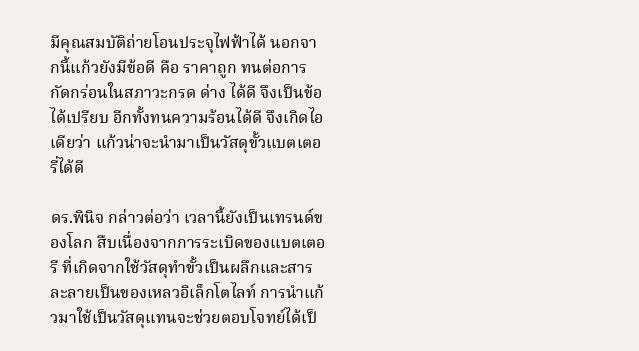มีคุณสมบัติถ่ายโอนประจุไฟฟ้าได้ นอกจากนี้แก้วยังมีข้อดี คือ ราคาถูก ทนต่อการกัดกร่อนในสภาวะกรด ด่าง ได้ดี จึงเป็นข้อได้เปรียบ อีกทั้งทนความร้อนได้ดี จึงเกิดไอเดียว่า แก้วน่าจะนำมาเป็นวัสดุขั้วแบตเตอรี่ได้ดี

ดร.พินิจ กล่าวต่อว่า เวลานี้ยังเป็นเทรนด์ของโลก สืบเนื่องจากการระเบิดของแบตเตอรี ที่เกิดจากใช้วัสดุทำขั้วเป็นผลึกและสารละลายเป็นของเหลวอิเล็กโตไลท์ การนำแก้วมาใช้เป็นวัสดุแทนจะช่วยตอบโจทย์ได้เป็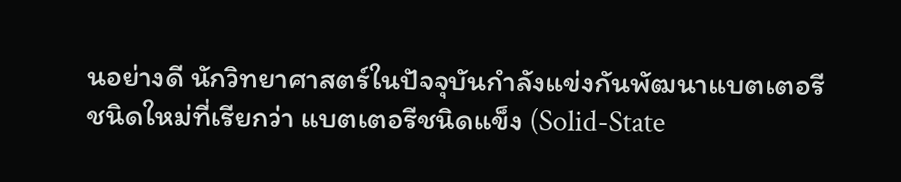นอย่างดี นักวิทยาศาสตร์ในปัจจุบันกำลังแข่งกันพัฒนาแบตเตอรีชนิดใหม่ที่เรียกว่า แบตเตอรีชนิดแข็ง (Solid-State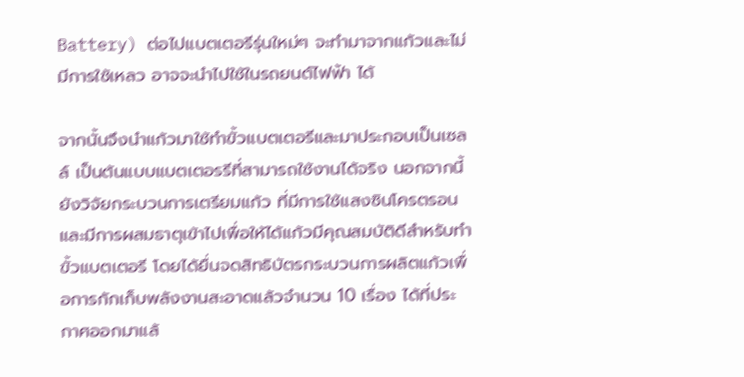Battery) ต่อไปแบตเตอรีรุ่นใหม่ๆ จะทำมาจากแก้วและไม่มีการใช้เหลว อาจจะนำไปใช้ในรถยนต์ไฟฟ้า ได้

จากนั้นจึงนำแก้วมาใช้ทำขั้วแบตเตอรีและมาประกอบเป็นเซลล์ เป็นต้นแบบแบตเตอรรีที่สามารถใช้งานได้จริง นอกจากนี้ยังวิจัยกระบวนการเตรียมแก้ว ที่มีการใช้แสงซินโครตรอนและมีการผสมธาตุเข้าไปเพื่อให้ได้แก้วมีคุณสมบัติดีสำหรับทำขั้วแบตเตอรี โดยได้ยื่นจดสิทธิบัตรกระบวนการผลิตแก้วเพื่อการกักเก็บพลังงานสะอาดแล้วจำนวน 10 เรื่อง ได้ที่ประกาศออกมาแล้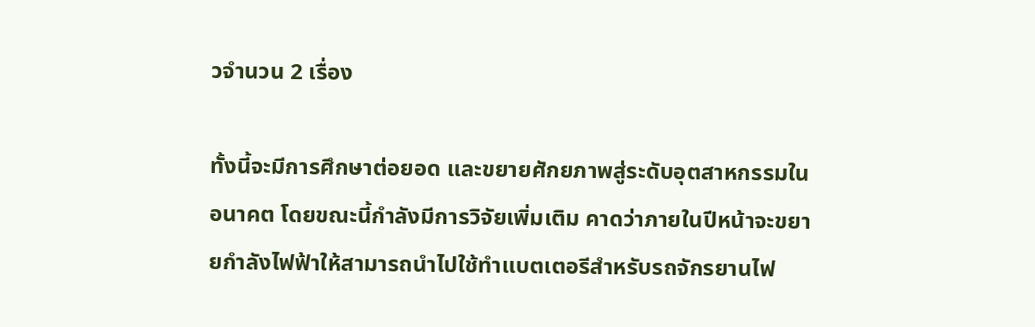วจำนวน 2 เรื่อง

ทั้งนี้จะมีการศึกษาต่อยอด และขยายศักยภาพสู่ระดับอุตสาหกรรมในอนาคต โดยขณะนี้กำลังมีการวิจัยเพิ่มเติม คาดว่าภายในปีหน้าจะขยายกำลังไฟฟ้าให้สามารถนำไปใช้ทำแบตเตอรีสำหรับรถจักรยานไฟ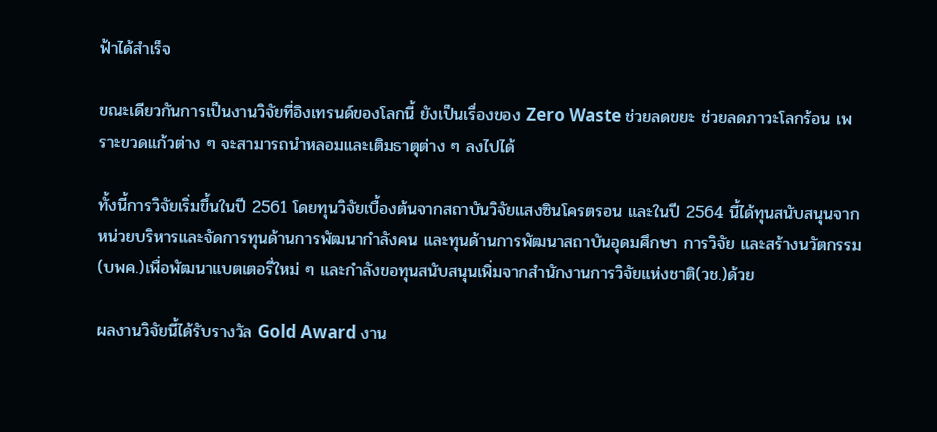ฟ้าได้สำเร็จ

ขณะเดียวกันการเป็นงานวิจัยที่อิงเทรนด์ของโลกนี้ ยังเป็นเรื่องของ Zero Waste ช่วยลดขยะ ช่วยลดภาวะโลกร้อน เพราะขวดแก้วต่าง ๆ จะสามารถนำหลอมและเติมธาตุต่าง ๆ ลงไปได้

ทั้งนี้การวิจัยเริ่มขึ้นในปี 2561 โดยทุนวิจัยเบื้องต้นจากสถาบันวิจัยแสงซินโครตรอน และในปี 2564 นี้ได้ทุนสนับสนุนจาก หน่วยบริหารและจัดการทุนด้านการพัฒนากำลังคน และทุนด้านการพัฒนาสถาบันอุดมศึกษา การวิจัย และสร้างนวัตกรรม (บพค.)เพื่อพัฒนาแบตเตอรี่ใหม่ ๆ และกำลังขอทุนสนับสนุนเพิ่มจากสำนักงานการวิจัยแห่งชาติ(วช.)ด้วย

ผลงานวิจัยนี้ได้รับรางวัล Gold Award งาน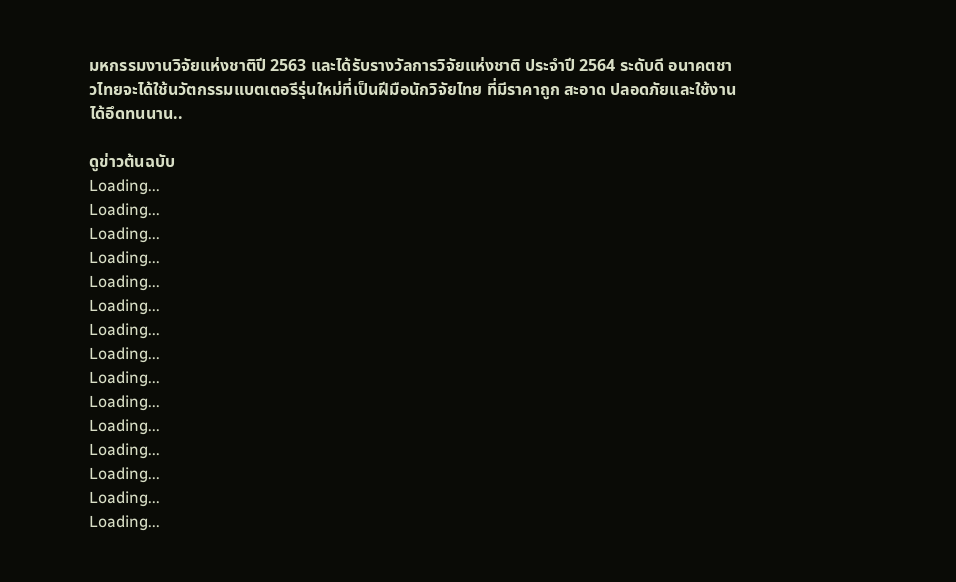มหกรรมงานวิจัยแห่งชาติปี 2563 และได้รับรางวัลการวิจัยแห่งชาติ ประจำปี 2564 ระดับดี อนาคตชาวไทยจะได้ใช้นวัตกรรมแบตเตอรีรุ่นใหม่ที่เป็นฝีมือนักวิจัยไทย ที่มีราคาถูก สะอาด ปลอดภัยและใช้งานได้อึดทนนาน..

ดูข่าวต้นฉบับ
Loading...
Loading...
Loading...
Loading...
Loading...
Loading...
Loading...
Loading...
Loading...
Loading...
Loading...
Loading...
Loading...
Loading...
Loading...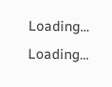Loading...
Loading...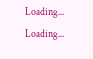Loading...
Loading...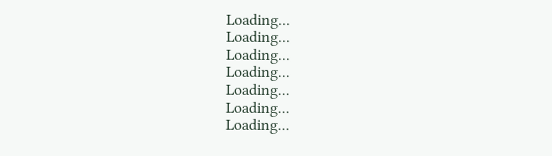Loading...
Loading...
Loading...
Loading...
Loading...
Loading...
Loading...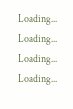Loading...
Loading...
Loading...
Loading...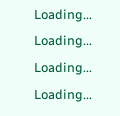Loading...
Loading...
Loading...
Loading...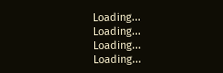Loading...
Loading...
Loading...
Loading...